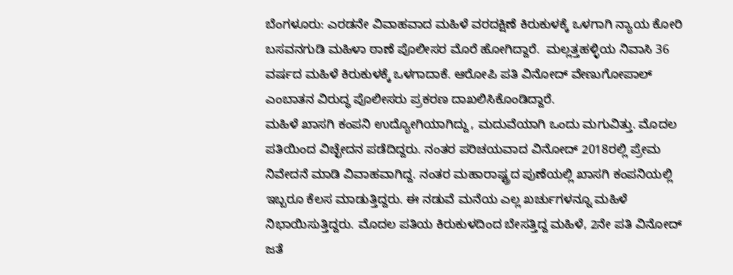ಬೆಂಗಳೂರು: ಎರಡನೇ ವಿವಾಹವಾದ ಮಹಿಳೆ ವರದಕ್ಷಿಣೆ ಕಿರುಕುಳಕ್ಕೆ ಒಳಗಾಗಿ ನ್ಯಾಯ ಕೋರಿ ಬಸವನಗುಡಿ ಮಹಿಳಾ ಠಾಣೆ ಪೊಲೀಸರ ಮೊರೆ ಹೋಗಿದ್ದಾರೆ.  ಮಲ್ಲತ್ತಹಳ್ಳಿಯ ನಿವಾಸಿ 36 ವರ್ಷದ ಮಹಿಳೆ ಕಿರುಕುಳಕ್ಕೆ ಒಳಗಾದಾಕೆ. ಆರೋಪಿ ಪತಿ ವಿನೋದ್ ವೇಣುಗೋಪಾಲ್ ಎಂಬಾತನ ವಿರುದ್ಧ ಪೊಲೀಸರು ಪ್ರಕರಣ ದಾಖಲಿಸಿಕೊಂಡಿದ್ದಾರೆ.
ಮಹಿಳೆ ಖಾಸಗಿ ಕಂಪನಿ ಉದ್ಯೋಗಿಯಾಗಿದ್ದು, ಮದುವೆಯಾಗಿ ಒಂದು ಮಗುವಿತ್ತು. ಮೊದಲ ಪತಿಯಿಂದ ವಿಚ್ಛೇದನ ಪಡೆದಿದ್ದರು. ನಂತರ ಪರಿಚಯವಾದ ವಿನೋದ್ 2018ರಲ್ಲಿ ಪ್ರೇಮ ನಿವೇದನೆ ಮಾಡಿ ವಿವಾಹವಾಗಿದ್ದ. ನಂತರ ಮಹಾರಾಷ್ಟ್ರದ ಪುಣೆಯಲ್ಲಿ ಖಾಸಗಿ ಕಂಪನಿಯಲ್ಲಿ ಇಬ್ಬರೂ ಕೆಲಸ ಮಾಡುತ್ತಿದ್ದರು. ಈ ನಡುವೆ ಮನೆಯ ಎಲ್ಲ ಖರ್ಚುಗಳನ್ನೂ ಮಹಿಳೆ ನಿಭಾಯಿಸುತ್ತಿದ್ದರು. ಮೊದಲ ಪತಿಯ ಕಿರುಕುಳದಿಂದ ಬೇಸತ್ತಿದ್ದ ಮಹಿಳೆ, 2ನೇ ಪತಿ ವಿನೋದ್ ಜತೆ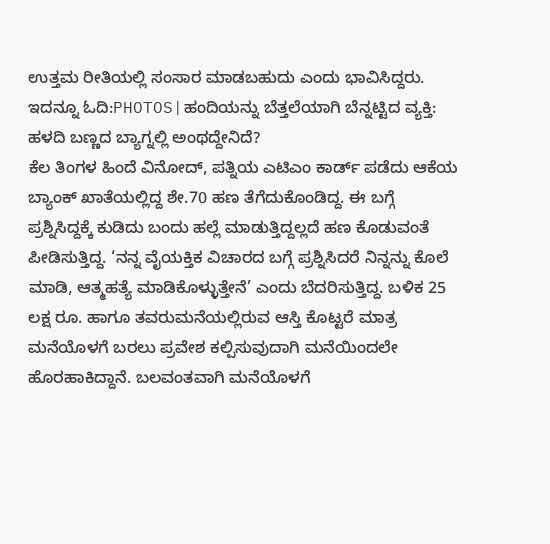ಉತ್ತಮ ರೀತಿಯಲ್ಲಿ ಸಂಸಾರ ಮಾಡಬಹುದು ಎಂದು ಭಾವಿಸಿದ್ದರು.
ಇದನ್ನೂ ಓದಿ:PHOTOS|ಹಂದಿಯನ್ನು ಬೆತ್ತಲೆಯಾಗಿ ಬೆನ್ನಟ್ಟಿದ ವ್ಯಕ್ತಿ: ಹಳದಿ ಬಣ್ಣದ ಬ್ಯಾಗ್ನಲ್ಲಿ ಅಂಥದ್ದೇನಿದೆ?
ಕೆಲ ತಿಂಗಳ ಹಿಂದೆ ವಿನೋದ್, ಪತ್ನಿಯ ಎಟಿಎಂ ಕಾರ್ಡ್ ಪಡೆದು ಆಕೆಯ ಬ್ಯಾಂಕ್ ಖಾತೆಯಲ್ಲಿದ್ದ ಶೇ.70 ಹಣ ತೆಗೆದುಕೊಂಡಿದ್ದ. ಈ ಬಗ್ಗೆ ಪ್ರಶ್ನಿಸಿದ್ದಕ್ಕೆ ಕುಡಿದು ಬಂದು ಹಲ್ಲೆ ಮಾಡುತ್ತಿದ್ದಲ್ಲದೆ ಹಣ ಕೊಡುವಂತೆ ಪೀಡಿಸುತ್ತಿದ್ದ. ‘ನನ್ನ ವೈಯಕ್ತಿಕ ವಿಚಾರದ ಬಗ್ಗೆ ಪ್ರಶ್ನಿಸಿದರೆ ನಿನ್ನನ್ನು ಕೊಲೆ ಮಾಡಿ, ಆತ್ಮಹತ್ಯೆ ಮಾಡಿಕೊಳ್ಳುತ್ತೇನೆ’ ಎಂದು ಬೆದರಿಸುತ್ತಿದ್ದ. ಬಳಿಕ 25 ಲಕ್ಷ ರೂ. ಹಾಗೂ ತವರುಮನೆಯಲ್ಲಿರುವ ಆಸ್ತಿ ಕೊಟ್ಟರೆ ಮಾತ್ರ ಮನೆಯೊಳಗೆ ಬರಲು ಪ್ರವೇಶ ಕಲ್ಪಿಸುವುದಾಗಿ ಮನೆಯಿಂದಲೇ ಹೊರಹಾಕಿದ್ದಾನೆ. ಬಲವಂತವಾಗಿ ಮನೆಯೊಳಗೆ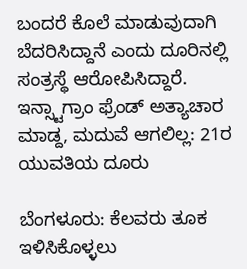ಬಂದರೆ ಕೊಲೆ ಮಾಡುವುದಾಗಿ ಬೆದರಿಸಿದ್ದಾನೆ ಎಂದು ದೂರಿನಲ್ಲಿ ಸಂತ್ರಸ್ಥೆ ಆರೋಪಿಸಿದ್ದಾರೆ.
ಇನ್ಸ್ಟಾಗ್ರಾಂ ಫ್ರೆಂಡ್ ಅತ್ಯಾಚಾರ ಮಾಡ್ದ, ಮದುವೆ ಆಗಲಿಲ್ಲ: 21ರ ಯುವತಿಯ ದೂರು

ಬೆಂಗಳೂರು: ಕೆಲವರು ತೂಕ ಇಳಿಸಿಕೊಳ್ಳಲು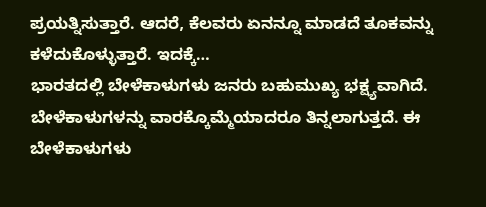ಪ್ರಯತ್ನಿಸುತ್ತಾರೆ. ಆದರೆ, ಕೆಲವರು ಏನನ್ನೂ ಮಾಡದೆ ತೂಕವನ್ನು ಕಳೆದುಕೊಳ್ಳುತ್ತಾರೆ. ಇದಕ್ಕೆ…
ಭಾರತದಲ್ಲಿ ಬೇಳೆಕಾಳುಗಳು ಜನರು ಬಹುಮುಖ್ಯ ಭಕ್ಷ್ಯವಾಗಿದೆ. ಬೇಳೆಕಾಳುಗಳನ್ನು ವಾರಕ್ಕೊಮ್ಮೆಯಾದರೂ ತಿನ್ನಲಾಗುತ್ತದೆ. ಈ ಬೇಳೆಕಾಳುಗಳು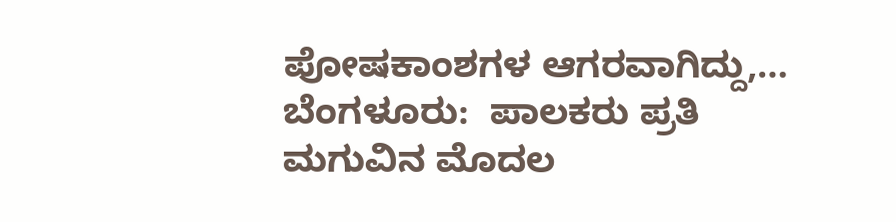ಪೋಷಕಾಂಶಗಳ ಆಗರವಾಗಿದ್ದು,…
ಬೆಂಗಳೂರು:  ಪಾಲಕರು ಪ್ರತಿ ಮಗುವಿನ ಮೊದಲ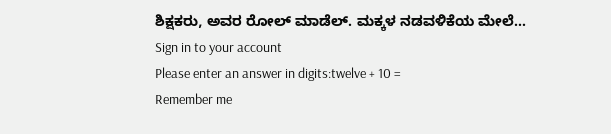ಶಿಕ್ಷಕರು, ಅವರ ರೋಲ್ ಮಾಡೆಲ್. ಮಕ್ಕಳ ನಡವಳಿಕೆಯ ಮೇಲೆ…
Sign in to your account
Please enter an answer in digits:twelve + 10 =
Remember me